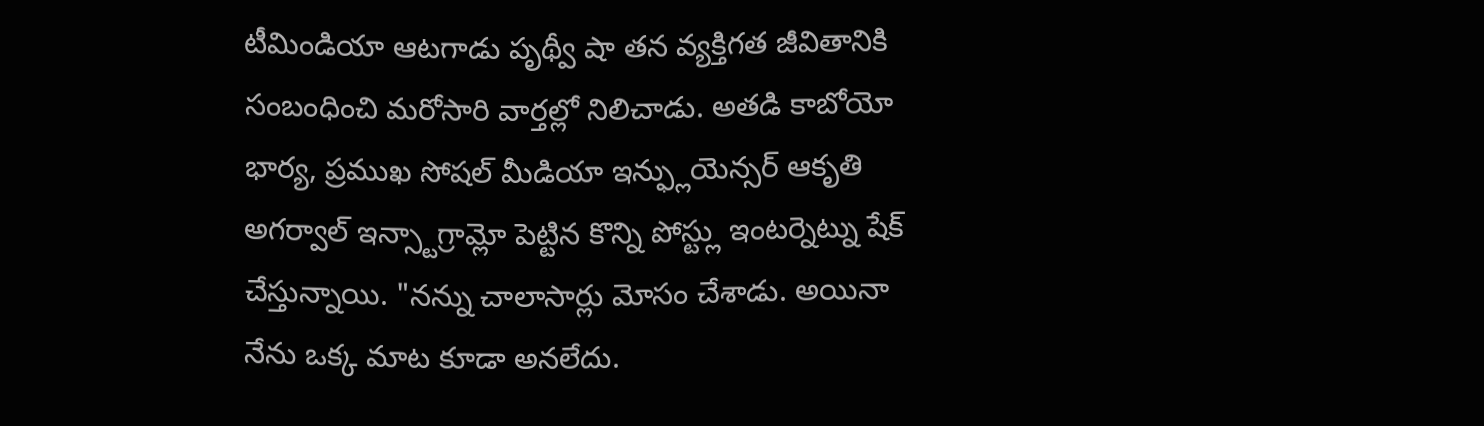టీమిండియా ఆటగాడు పృథ్వీ షా తన వ్యక్తిగత జీవితానికి సంబంధించి మరోసారి వార్తల్లో నిలిచాడు. అతడి కాబోయో భార్య, ప్రముఖ సోషల్ మీడియా ఇన్ఫ్లుయెన్సర్ ఆకృతి అగర్వాల్ ఇన్స్టాగ్రామ్లో పెట్టిన కొన్ని పోస్ట్లు ఇంటర్నెట్ను షేక్ చేస్తున్నాయి. "నన్ను చాలాసార్లు మోసం చేశాడు. అయినా నేను ఒక్క మాట కూడా అనలేదు.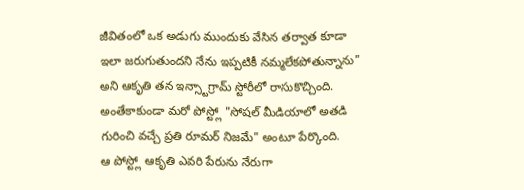జీవితంలో ఒక అడుగు ముందుకు వేసిన తర్వాత కూడా ఇలా జరుగుతుందని నేను ఇప్పటికీ నమ్మలేకపోతున్నాను" అని ఆకృతి తన ఇన్స్టాగ్రామ్ స్టోరీలో రాసుకొచ్చింది. అంతేకాకుండా మరో పోస్ట్లో "సోషల్ మీడియాలో అతడి గురించి వచ్చే ప్రతి రూమర్ నిజమే" అంటూ పేర్కొంది.
ఆ పోస్ట్లో ఆకృతి ఎవరి పేరును నేరుగా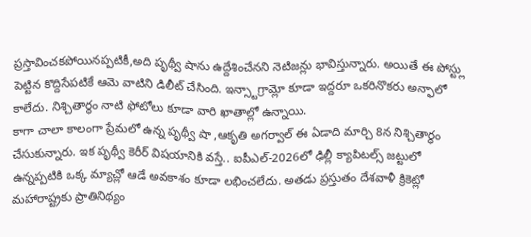ప్రస్తావించకపోయినప్పటికీ,అది పృథ్వీ షాను ఉద్దేశించేనని నెటిజన్లు భావిస్తున్నారు. అయితే ఈ పోస్ట్లు పెట్టిన కొద్దిసేపటికే ఆమె వాటిని డిలీట్ చేసింది. ఇన్స్టాగ్రామ్లో కూడా ఇద్దరూ ఒకరినొకరు అన్ఫాలో కాలేదు. నిశ్చితార్థం నాటి ఫోటోలు కూడా వారి ఖాతాల్లో ఉన్నాయి.
కాగా చాలా కాలంగా ప్రేమలో ఉన్న పృథ్వీ షా ,ఆకృతి అగర్వాల్ ఈ ఏడాది మార్చి 8న నిశ్చితార్థం చేసుకున్నారు. ఇక పృథ్వీ కెరీర్ విషయానికి వస్తే.. ఐపీఎల్-2026లో ఢిల్లీ క్యాపిటల్స్ జట్టులో ఉన్నప్పటికి ఒక్క మ్యాచ్లో ఆడే అవకాశం కూడా లభించలేదు. అతడు ప్రస్తుతం దేశవాళీ క్రికెట్లో మహారాష్ట్రకు ప్రాతినిథ్యం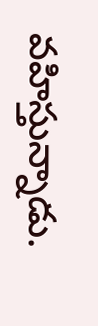వహిస్తున్నాడు.